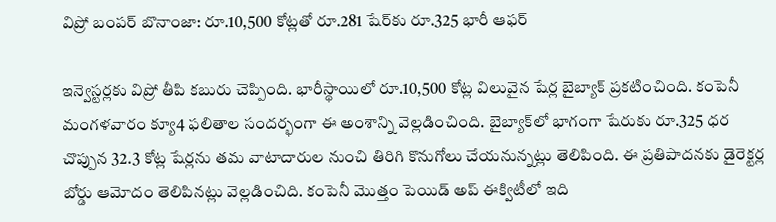విప్రో బంపర్ బొనాంజా: రూ.10,500 కోట్లతో రూ.281 షేర్‌కు రూ.325 భారీ ఆఫర్

ఇన్వెస్టర్లకు విప్రో తీపి కబురు చెప్పింది. భారీస్థాయిలో రూ.10,500 కోట్ల విలువైన షేర్ల బైబ్యాక్ ప్రకటించింది. కంపెనీ మంగళవారం క్యూ4 ఫలితాల సందర్భంగా ఈ అంశాన్ని వెల్లడించింది. బైబ్యాక్‌లో భాగంగా షేరుకు రూ.325 ధర చొప్పున 32.3 కోట్ల షేర్లను తమ వాటాదారుల నుంచి తిరిగి కొనుగోలు చేయనున్నట్లు తెలిపింది. ఈ ప్రతిపాదనకు డైరెక్టర్ల బోర్డు ఆమోదం తెలిపినట్లు వెల్లడించిది. కంపెనీ మొత్తం పెయిడ్ అప్ ఈక్విటీలో ఇది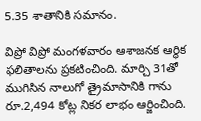5.35 శాతానికి సమానం.

విప్రో విప్రో మంగళవారం ఆశాజనక ఆర్థిక ఫలితాలను ప్రకటించింది. మార్చి 31తో ముగిసిన నాలుగో త్రైమాసానికి గాను రూ.2,494 కోట్ల నికర లాభం ఆర్జించింది.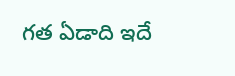గత ఏడాది ఇదే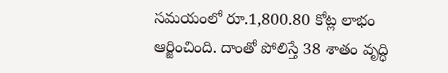సమయంలో రూ.1,800.80 కోట్ల లాభం ఆర్జించింది. దాంతో పోలిస్తే 38 శాతం వృద్ధి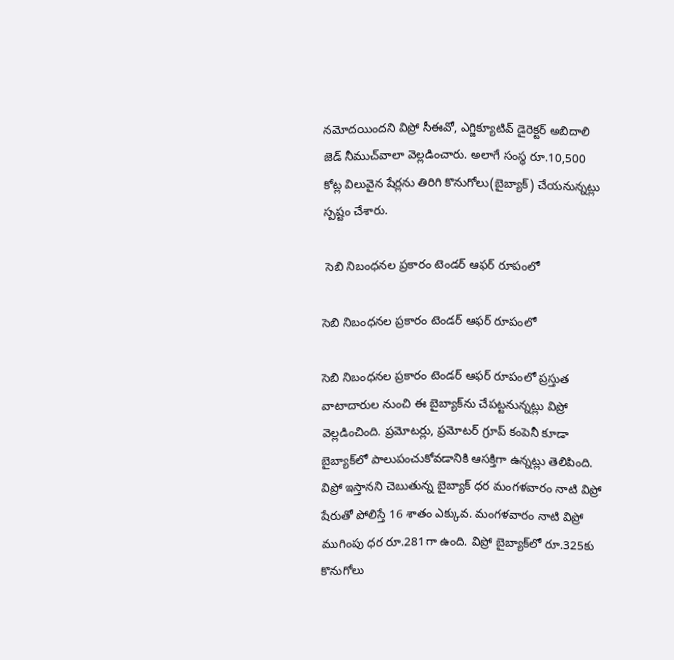నమోదయిందని విప్రో సీఈవో, ఎగ్జిక్యూటివ్ డైరెక్టర్ అబిదాలి జెడ్ నీముచ్‌వాలా వెల్లడించారు. అలాగే సంస్థ రూ.10,500 కోట్ల విలువైన షేర్లను తిరిగి కొనుగోలు(బైబ్యాక్) చేయనున్నట్లు స్పష్టం చేశారు.

 సెబి నిబంధనల ప్రకారం టెండర్ ఆఫర్ రూపంలో

సెబి నిబంధనల ప్రకారం టెండర్ ఆఫర్ రూపంలో

సెబి నిబంధనల ప్రకారం టెండర్ ఆఫర్ రూపంలో ప్రస్తుత వాటాదారుల నుంచి ఈ బైబ్యాక్‌ను చేపట్టనున్నట్లు విప్రో వెల్లడించింది. ప్రమోటర్లు, ప్రమోటర్ గ్రూప్ కంపెనీ కూడా బైబ్యాక్‌లో పాలుపంచుకోవడానికి ఆసక్తిగా ఉన్నట్లు తెలిపింది. విప్రో ఇస్తానని చెబుతున్న బైబ్యాక్ ధర మంగళవారం నాటి విప్రో షేరుతో పోలిస్తే 16 శాతం ఎక్కువ. మంగళవారం నాటి విప్రో ముగింపు ధర రూ.281గా ఉంది. విప్రో బైబ్యాక్‌లో రూ.325కు కొనుగోలు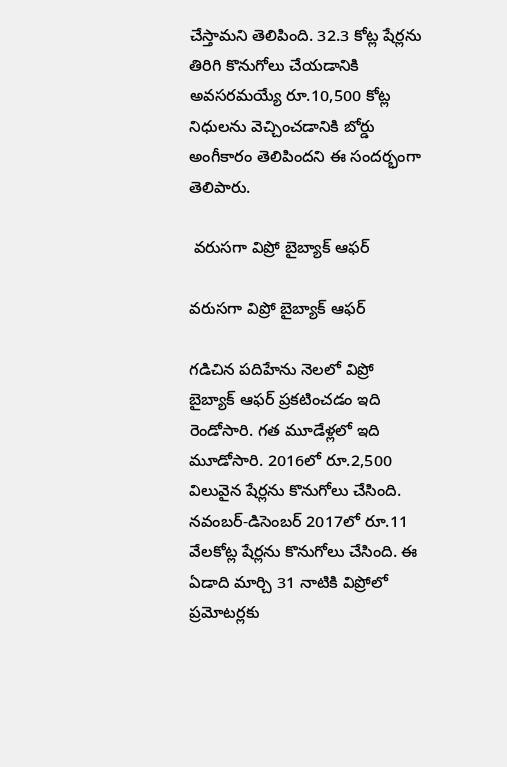చేస్తామని తెలిపింది. 32.3 కోట్ల షేర్లను తిరిగి కొనుగోలు చేయడానికి అవసరమయ్యే రూ.10,500 కోట్ల నిధులను వెచ్చించడానికి బోర్డు అంగీకారం తెలిపిందని ఈ సందర్భంగా తెలిపారు.

 వరుసగా విప్రో బైబ్యాక్ ఆఫర్

వరుసగా విప్రో బైబ్యాక్ ఆఫర్

గడిచిన పదిహేను నెలలో విప్రో బైబ్యాక్ ఆఫర్ ప్రకటించడం ఇది రెండోసారి. గత మూడేళ్లలో ఇది మూడోసారి. 2016లో రూ.2,500 విలువైన షేర్లను కొనుగోలు చేసింది. నవంబర్-డిసెంబర్ 2017లో రూ.11 వేలకోట్ల షేర్లను కొనుగోలు చేసింది. ఈ ఏడాది మార్చి 31 నాటికి విప్రోలో ప్రమోటర్లకు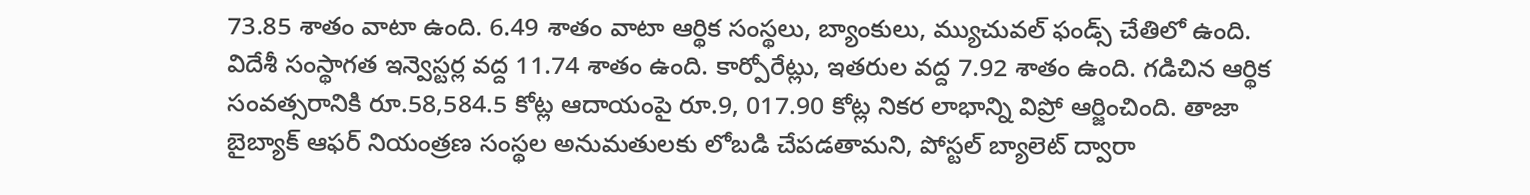73.85 శాతం వాటా ఉంది. 6.49 శాతం వాటా ఆర్థిక సంస్థలు, బ్యాంకులు, మ్యుచువల్ ఫండ్స్ చేతిలో ఉంది. విదేశీ సంస్థాగత ఇన్వెస్టర్ల వద్ద 11.74 శాతం ఉంది. కార్పోరేట్లు, ఇతరుల వద్ద 7.92 శాతం ఉంది. గడిచిన ఆర్థిక సంవత్సరానికి రూ.58,584.5 కోట్ల ఆదాయంపై రూ.9, 017.90 కోట్ల నికర లాభాన్ని విప్రో ఆర్జించింది. తాజా బైబ్యాక్ ఆఫర్ నియంత్రణ సంస్థల అనుమతులకు లోబడి చేపడతామని, పోస్టల్ బ్యాలెట్ ద్వారా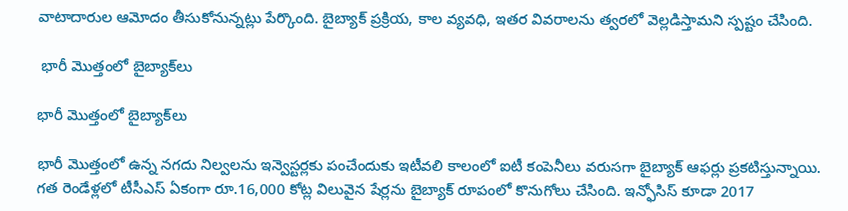వాటాదారుల ఆమోదం తీసుకోనున్నట్లు పేర్కొంది. బైబ్యాక్ ప్రక్రియ, కాల వ్యవధి, ఇతర వివరాలను త్వరలో వెల్లడిస్తామని స్పష్టం చేసింది.

 భారీ మొత్తంలో బైబ్యాక్‌లు

భారీ మొత్తంలో బైబ్యాక్‌లు

భారీ మొత్తంలో ఉన్న నగదు నిల్వలను ఇన్వెస్టర్లకు పంచేందుకు ఇటీవలి కాలంలో ఐటీ కంపెనీలు వరుసగా బైబ్యాక్ ఆఫర్లు ప్రకటిస్తున్నాయి. గత రెండేళ్లలో టీసీఎస్ ఏకంగా రూ.16,000 కోట్ల విలువైన షేర్లను బైబ్యాక్ రూపంలో కొనుగోలు చేసింది. ఇన్ఫోసిస్ కూడా 2017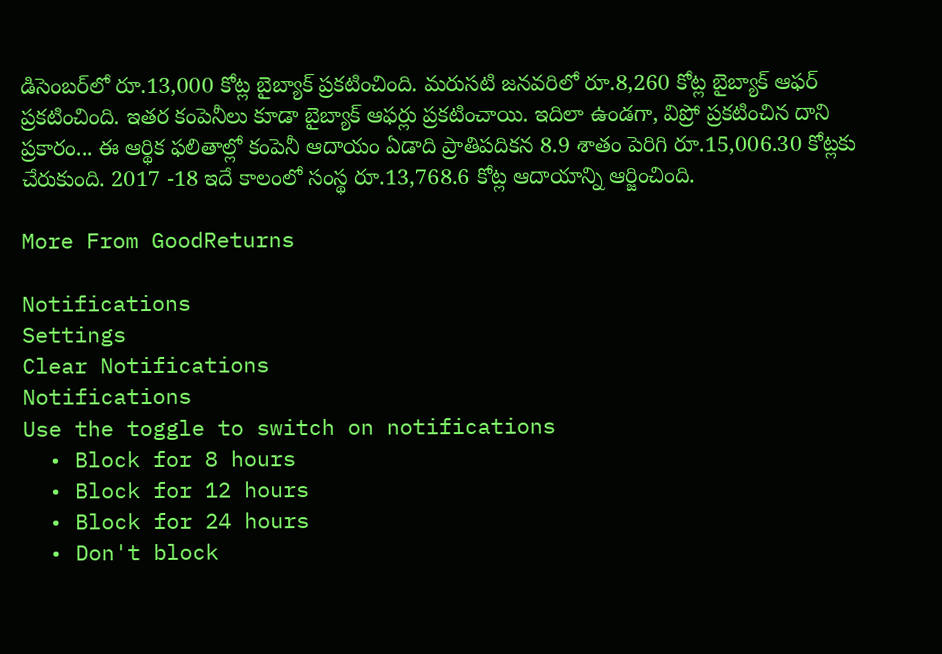డిసెంబర్‌లో రూ.13,000 కోట్ల బైబ్యాక్ ప్రకటించింది. మరుసటి జనవరిలో రూ.8,260 కోట్ల బైబ్యాక్ ఆఫర్ ప్రకటించింది. ఇతర కంపెనీలు కూడా బైబ్యాక్ ఆఫర్లు ప్రకటించాయి. ఇదిలా ఉండగా, విప్రో ప్రకటించిన దాని ప్రకారం... ఈ ఆర్థిక ఫలితాల్లో కంపెనీ ఆదాయం ఏడాది ప్రాతిపదికన 8.9 శాతం పెరిగి రూ.15,006.30 కోట్లకు చేరుకుంది. 2017 -18 ఇదే కాలంలో సంస్థ రూ.13,768.6 కోట్ల ఆదాయాన్ని ఆర్జించింది.

More From GoodReturns

Notifications
Settings
Clear Notifications
Notifications
Use the toggle to switch on notifications
  • Block for 8 hours
  • Block for 12 hours
  • Block for 24 hours
  • Don't block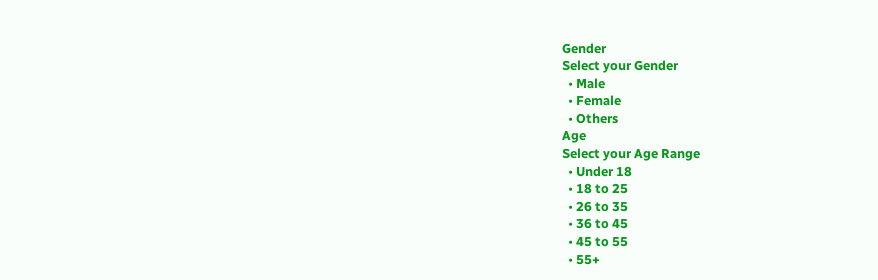Gender
Select your Gender
  • Male
  • Female
  • Others
Age
Select your Age Range
  • Under 18
  • 18 to 25
  • 26 to 35
  • 36 to 45
  • 45 to 55
  • 55+